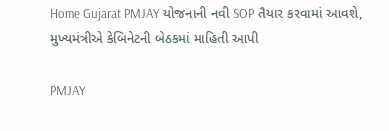Home Gujarat PMJAY યોજનાની નવી SOP તૈયાર કરવામાં આવશે, મુખ્યમંત્રીએ કેબિનેટની બેઠકમાં માહિતી આપી

PMJAY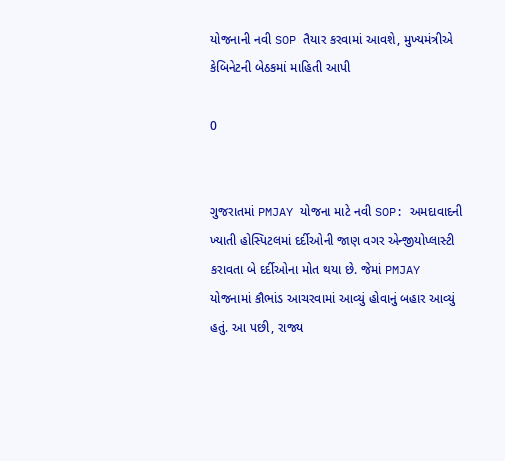યોજનાની નવી SOP તૈયાર કરવામાં આવશે, મુખ્યમંત્રીએ કેબિનેટની બેઠકમાં માહિતી આપી

0


ગુજરાતમાં PMJAY યોજના માટે નવી SOP: અમદાવાદની ખ્યાતી હોસ્પિટલમાં દર્દીઓની જાણ વગર એન્જીયોપ્લાસ્ટી કરાવતા બે દર્દીઓના મોત થયા છે. જેમાં PMJAY યોજનામાં કૌભાંડ આચરવામાં આવ્યું હોવાનું બહાર આવ્યું હતું. આ પછી, રાજ્ય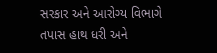સરકાર અને આરોગ્ય વિભાગે તપાસ હાથ ધરી અને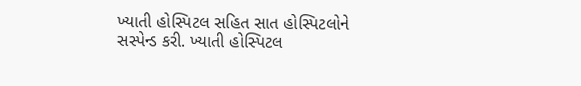ખ્યાતી હોસ્પિટલ સહિત સાત હોસ્પિટલોને સસ્પેન્ડ કરી. ખ્યાતી હોસ્પિટલ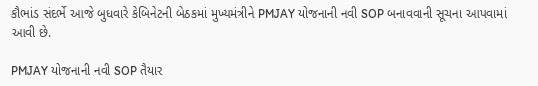કૌભાંડ સંદર્ભે આજે બુધવારે કેબિનેટની બેઠકમાં મુખ્યમંત્રીને PMJAY યોજનાની નવી SOP બનાવવાની સૂચના આપવામાં આવી છે.

PMJAY યોજનાની નવી SOP તૈયાર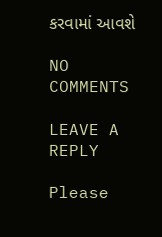કરવામાં આવશે

NO COMMENTS

LEAVE A REPLY

Please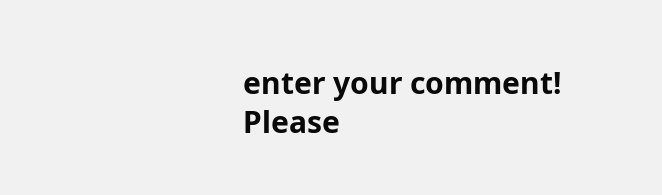enter your comment!
Please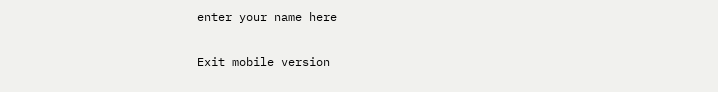enter your name here

Exit mobile version